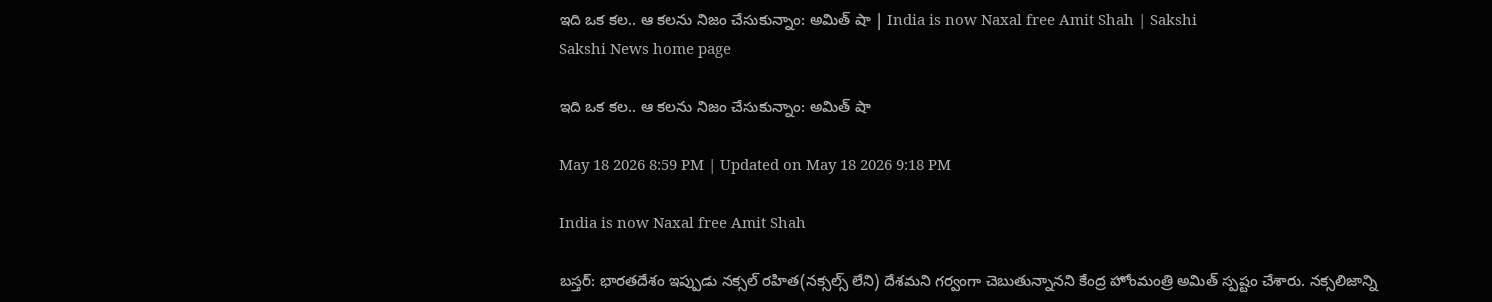ఇది ఒక కల.. ఆ కలను నిజం చేసుకున్నాం: అమిత్‌ షా | India is now Naxal free Amit Shah | Sakshi
Sakshi News home page

ఇది ఒక కల.. ఆ కలను నిజం చేసుకున్నాం: అమిత్‌ షా

May 18 2026 8:59 PM | Updated on May 18 2026 9:18 PM

India is now Naxal free Amit Shah

బస్తర్‌: భారతదేశం ఇప్పుడు నక్సల్‌ రహిత(నక్సల్స్‌ లేని) దేశమని గర్వంగా చెబుతున్నానని కేంద్ర హోంమంత్రి అమిత్‌ స్పష్టం చేశారు. నక్సలిజాన్ని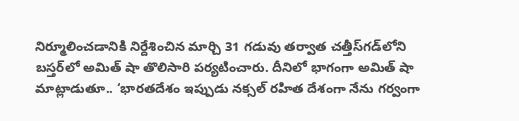నిర్మూలించడానికి నిర్దేశించిన మార్చి 31 గడువు తర్వాత చత్తీస్‌గడ్‌లోని బస్తర్‌లో అమిత్‌ షా తొలిసారి పర్యటించారు. దీనిలో భాగంగా అమిత్‌ షా మాట్లాడుతూ.. ‘భారతదేశం ఇప్పుడు నక్సల్ రహిత దేశంగా నేను గర్వంగా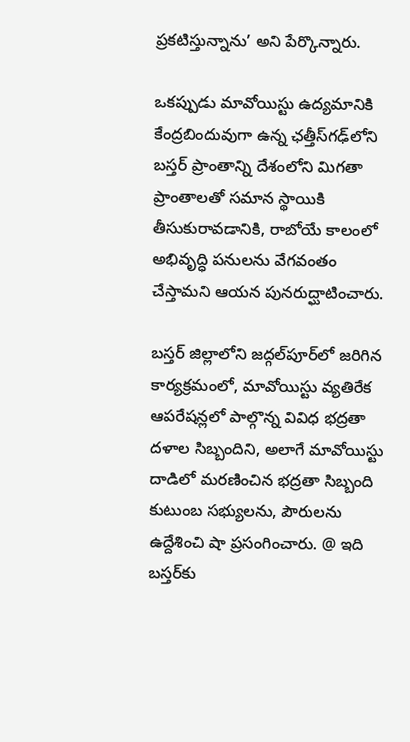ప్రకటిస్తున్నాను’ అని పేర్కొన్నారు.

ఒకప్పుడు మావోయిస్టు ఉద్యమానికి కేంద్రబిందువుగా ఉన్న ఛత్తీస్‌గఢ్‌లోని బస్తర్ ప్రాంతాన్ని దేశంలోని మిగతా ప్రాంతాలతో సమాన స్థాయికి తీసుకురావడానికి, రాబోయే కాలంలో అభివృద్ధి పనులను వేగవంతం చేస్తామని ఆయన పునరుద్ఘాటించారు.

బస్తర్ జిల్లాలోని జద్గల్‌పూర్‌లో జరిగిన కార్యక్రమంలో, మావోయిస్టు వ్యతిరేక ఆపరేషన్లలో పాల్గొన్న వివిధ భద్రతా దళాల సిబ్బందిని, అలాగే మావోయిస్టు దాడిలో మరణించిన భద్రతా సిబ్బంది కుటుంబ సభ్యులను, పౌరులను ఉద్దేశించి షా ప్రసంగించారు. @ ఇది బస్తర్‌కు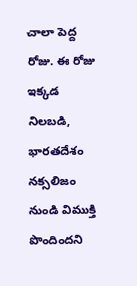చాలా పెద్ద రోజు. ఈ రోజు ఇక్కడ నిలబడి, భారతదేశం నక్సలిజం నుండి విముక్తి పొందిందని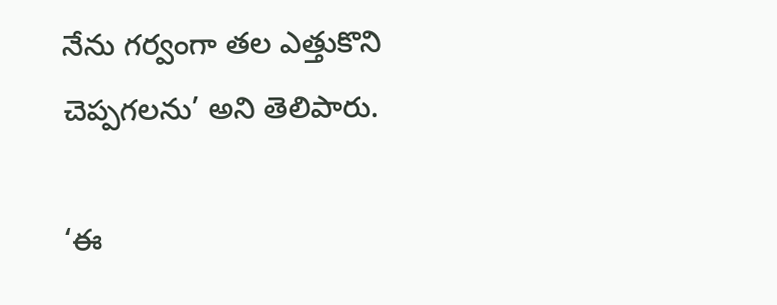నేను గర్వంగా తల ఎత్తుకొని చెప్పగలను’ అని తెలిపారు.

‘ఈ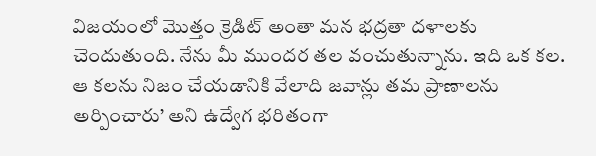విజయంలో మొత్తం క్రెడిట్‌ అంతా మన భద్రతా దళాలకు చెందుతుంది. నేను మీ ముందర తల వంచుతున్నాను. ఇది ఒక కల. ఆ కలను నిజం చేయడానికి వేలాది జవాన్లు తమ ప్రాణాలను అర్పించారు’ అని ఉద్వేగ భరితంగా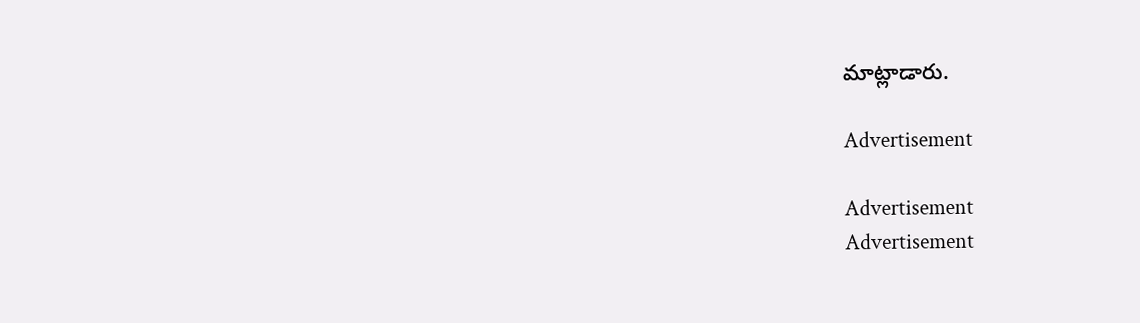మాట్లాడారు.

Advertisement

Advertisement
Advertisement